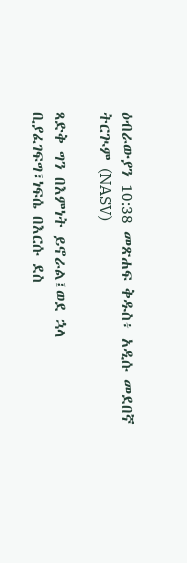ዕብራውያን 10:38 መጽሐፍ ቅዱስ፥ አዲሱ መደበኛ ትርጒም (NASV)

ጻድቅ ግን በእምነት ይኖራል፤ወደ ኋላ ቢያፈገፍግ፣ነፍሴ በእርሱ ደስ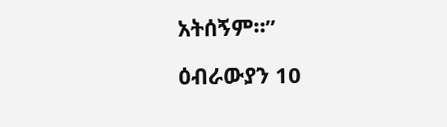አትሰኝም።”

ዕብራውያን 10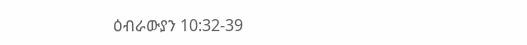ዕብራውያን 10:32-39